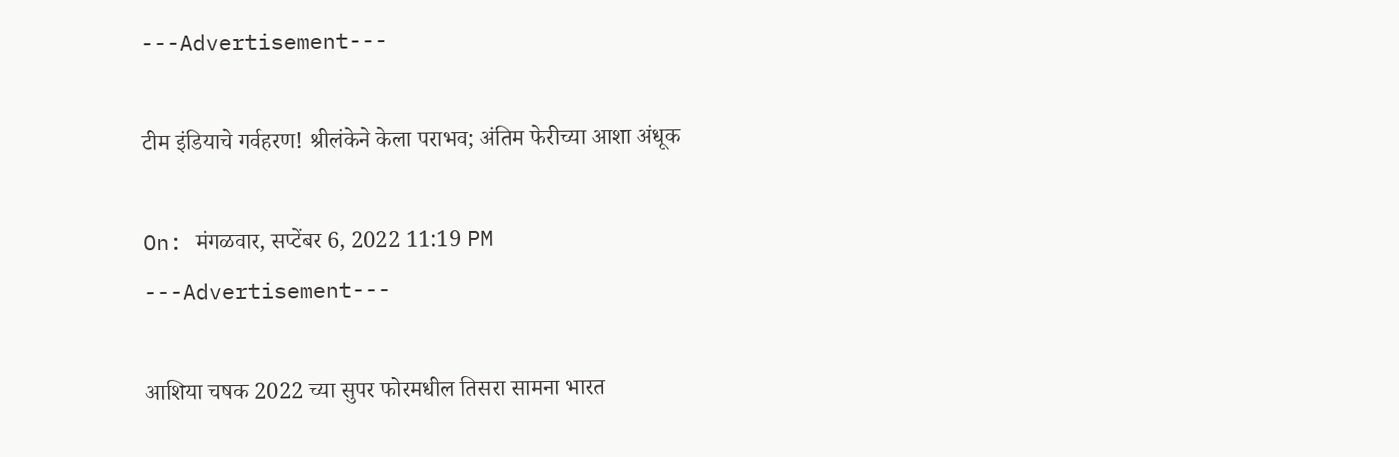---Advertisement---

टीम इंडियाचे गर्वहरण! श्रीलंकेने केला पराभव; अंतिम फेरीच्या आशा अंधूक

On: मंगळवार, सप्टेंबर 6, 2022 11:19 PM
---Advertisement---

आशिया चषक 2022 च्या सुपर फोरमधील तिसरा सामना भारत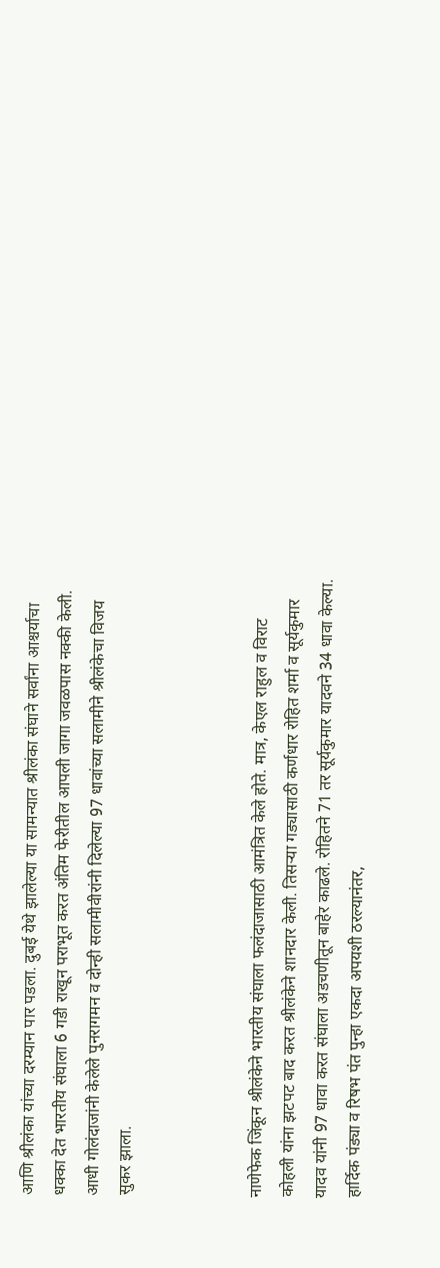आणि श्रीलंका यांच्या दरम्यान पार पडला. दुबई येथे झालेल्या या सामन्यात श्रीलंका संघाने सर्वांना आश्चर्याचा धक्का देत भारतीय संघाला 6 गडी राखून पराभूत करत अंतिम फेरीतील आपली जागा जवळपास नक्की केली. आधी गोलंदाजांनी केलेले पुनरागमन व दोन्ही सलामीवीरांनी दिलेल्या 97 धावांच्या सलामीने श्रीलंकेचा विजय सुकर झाला.



नाणेफेक जिंकून श्रीलंकेने भारतीय संघाला फलंदाजासाठी आमंत्रित केले होते. मात्र, केएल राहुल व विराट कोहली यांना झटपट बाद करत श्रीलंकेने शानदार केली. तिसऱ्या गड्यासाठी कर्णधार रोहित शर्मा व सूर्यकुमार यादव यांनी 97 धावा करत संघाला अडचणीतून बाहेर काढले. रोहितने 71 तर सूर्यकुमार यादवने 34 धावा केल्या. हार्दिक पंड्या व रिषभ पंत पुन्हा एकदा अपयशी ठरल्यानंतर,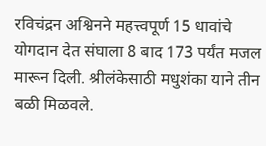रविचंद्रन अश्विनने महत्त्वपूर्ण 15 धावांचे योगदान देत संघाला 8 बाद 173 पर्यंत मजल मारून दिली. श्रीलंकेसाठी मधुशंका याने तीन बळी मिळवले.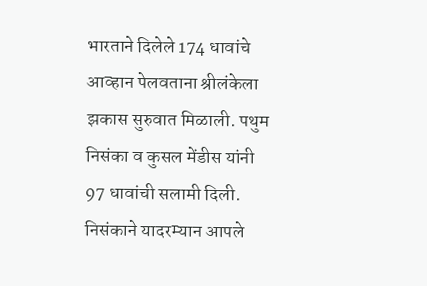भारताने दिलेले 174 धावांचे आव्हान पेलवताना श्रीलंकेला झकास सुरुवात मिळाली. पथुम निसंका व कुसल मेंडीस यांनी 97 धावांची सलामी दिली. निसंकाने यादरम्यान आपले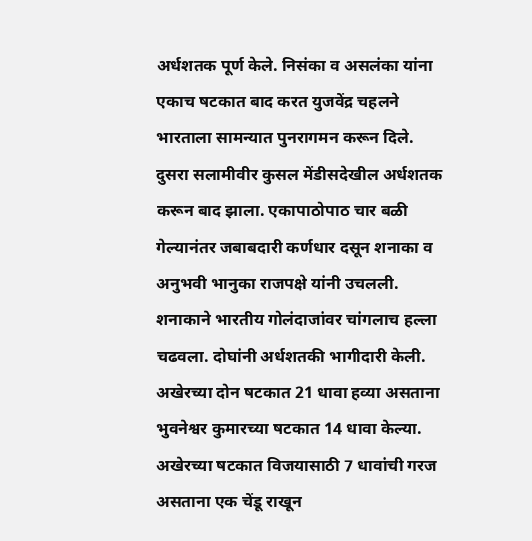अर्धशतक पूर्ण केले. निसंका व असलंका यांना एकाच षटकात बाद करत युजवेंद्र चहलने भारताला सामन्यात पुनरागमन करून दिले. दुसरा सलामीवीर कुसल‌ मेंडीसदेखील अर्धशतक करून बाद झाला. एकापाठोपाठ चार बळी गेल्यानंतर जबाबदारी कर्णधार दसून शनाका व अनुभवी भानुका राजपक्षे यांनी उचलली. शनाकाने भारतीय गोलंदाजांवर चांगलाच हल्ला चढवला. दोघांनी अर्धशतकी भागीदारी केली. अखेरच्या दोन षटकात 21 धावा हव्या असताना भुवनेश्वर कुमारच्या षटकात 14 धावा केल्या. अखेरच्या षटकात विजयासाठी 7 धावांची गरज असताना एक चेंडू राखून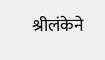श्रीलंकेने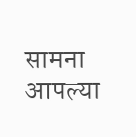सामना आपल्या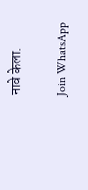नावे केला.

Join WhatsApp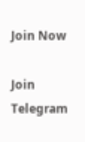Join Now

Join Telegram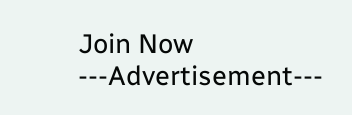Join Now
---Advertisement---